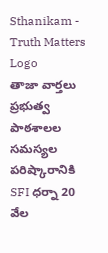Sthanikam - Truth Matters
Logo
తాజా వార్తలు
ప్రభుత్వ పాఠశాలల సమస్యల పరిష్కారానికి SFI ధర్నా 20 వేల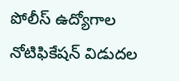పోలీస్ ఉద్యోగాల నోటిఫికేషన్ విడుదల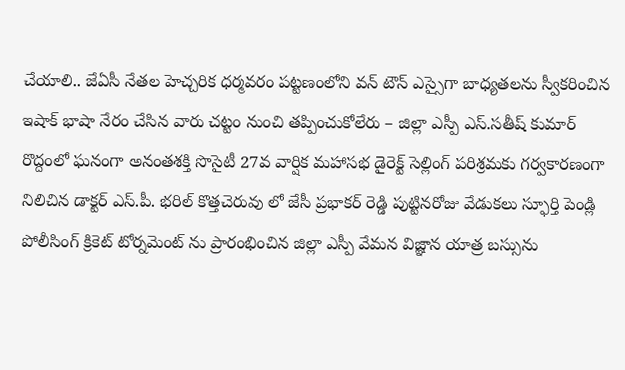చేయాలి.. జేఏసీ నేతల హెచ్చరిక ధర్మవరం పట్టణంలోని వన్ టౌన్ ఎస్సైగా బాధ్యతలను స్వీకరించిన ఇషాక్ భాషా నేరం చేసిన వారు చట్టం నుంచి తప్పించుకోలేరు – జిల్లా ఎస్పీ ఎస్.సతీష్ కుమార్ రొద్దంలో ఘనంగా అనంతశక్తి సొసైటీ 27వ వార్షిక మహాసభ డైరెక్ట్ సెల్లింగ్ పరిశ్రమకు గర్వకారణంగా నిలిచిన డాక్టర్ ఎస్.పీ. భరిల్ కొత్తచెరువు లో జేసీ ప్రభాకర్ రెడ్డి పుట్టినరోజు వేడుకలు స్ఫూర్తి పెండ్లి పోలీసింగ్ క్రికెట్ టోర్నమెంట్ ను ప్రారంభించిన జిల్లా ఎస్పీ వేమన విజ్ఞాన యాత్ర బస్సును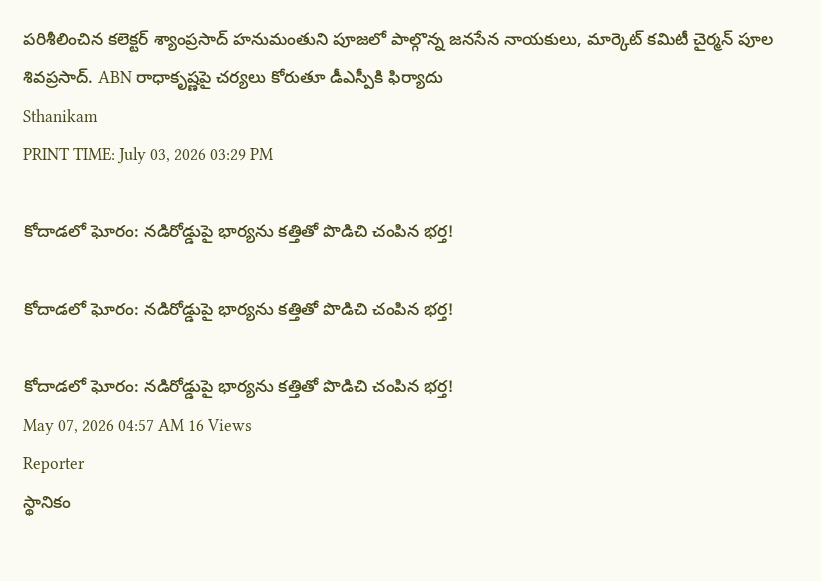పరిశీలించిన కలెక్టర్ శ్యాంప్రసాద్ హనుమంతుని పూజలో పాల్గొన్న జనసేన నాయకులు, మార్కెట్ కమిటీ చైర్మన్ పూల శివప్రసాద్. ABN రాధాకృష్ణపై చర్యలు కోరుతూ డీఎస్పీకి ఫిర్యాదు
Sthanikam
PRINT TIME: July 03, 2026 03:29 PM

కోదాడలో ఘోరం: నడిరోడ్డుపై భార్యను కత్తితో పొడిచి చంపిన భర్త!

కోదాడలో ఘోరం: నడిరోడ్డుపై భార్యను కత్తితో పొడిచి చంపిన భర్త!

కోదాడలో ఘోరం: నడిరోడ్డుపై భార్యను కత్తితో పొడిచి చంపిన భర్త!
May 07, 2026 04:57 AM 16 Views
Reporter
స్థానికం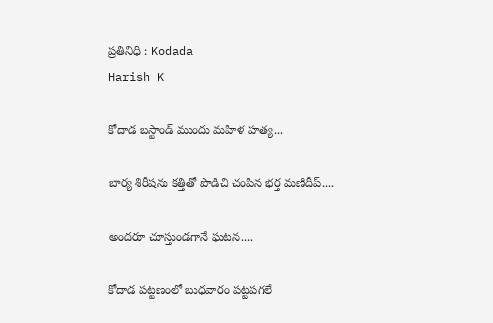ప్రతినిధి : Kodada
Harish K

కోదాడ బస్టాండ్ ముందు మహిళ హత్య...

బార్య శిరీషను కత్తితో పొడిచి చంపిన భర్త మణిదీప్....

అందరూ చూస్తుండగానే ఘటన....

కోదాడ పట్టణంలో బుధవారం పట్టపగలే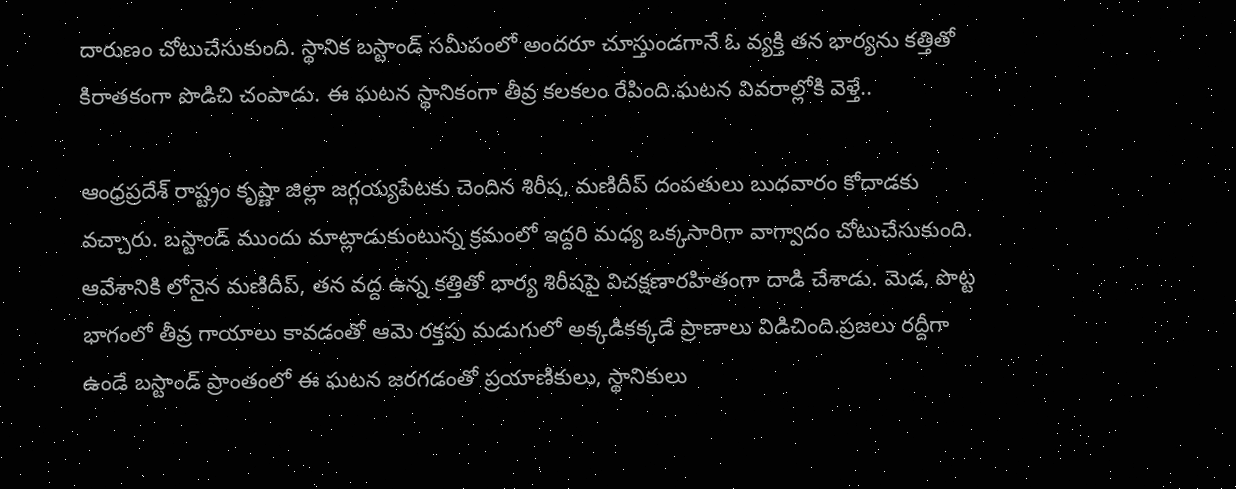దారుణం చోటుచేసుకుంది. స్థానిక బస్టాండ్ సమీపంలో అందరూ చూస్తుండగానే ఓ వ్యక్తి తన భార్యను కత్తితో కిరాతకంగా పొడిచి చంపాడు. ఈ ఘటన స్థానికంగా తీవ్ర కలకలం రేపింది.ఘటన వివరాల్లోకి వెళ్తే..

ఆంధ్రప్రదేశ్ రాష్ట్రం కృష్ణా జిల్లా జగ్గయ్యపేటకు చెందిన శిరీష, మణిదీప్ దంపతులు బుధవారం కోదాడకు వచ్చారు. బస్టాండ్ ముందు మాట్లాడుకుంటున్న క్రమంలో ఇద్దరి మధ్య ఒక్కసారిగా వాగ్వాదం చోటుచేసుకుంది. ఆవేశానికి లోనైన మణిదీప్, తన వద్ద ఉన్న కత్తితో భార్య శిరీషపై విచక్షణారహితంగా దాడి చేశాడు. మెడ, పొట్ట భాగంలో తీవ్ర గాయాలు కావడంతో ఆమె రక్తపు మడుగులో అక్కడికక్కడే ప్రాణాలు విడిచింది.ప్రజలు రద్దీగా ఉండే బస్టాండ్ ప్రాంతంలో ఈ ఘటన జరగడంతో ప్రయాణికులు, స్థానికులు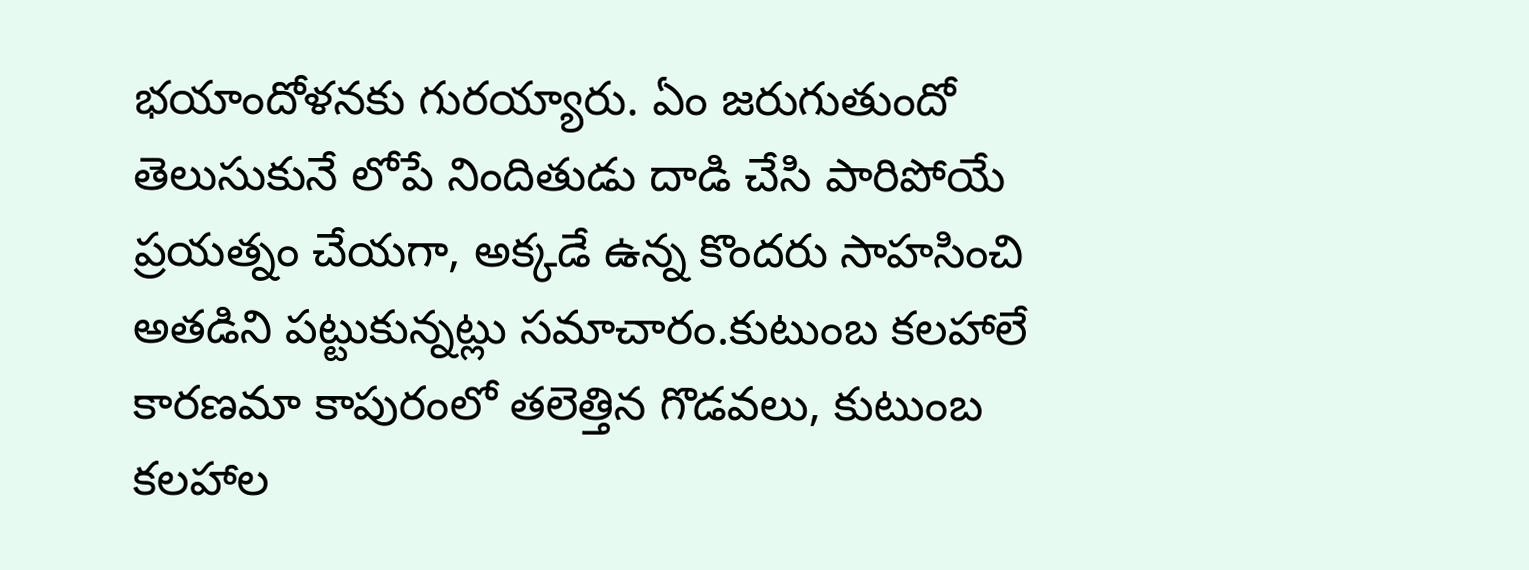భయాందోళనకు గురయ్యారు. ఏం జరుగుతుందో తెలుసుకునే లోపే నిందితుడు దాడి చేసి పారిపోయే ప్రయత్నం చేయగా, అక్కడే ఉన్న కొందరు సాహసించి అతడిని పట్టుకున్నట్లు సమాచారం.కుటుంబ కలహాలే కారణమా కాపురంలో తలెత్తిన గొడవలు, కుటుంబ కలహాల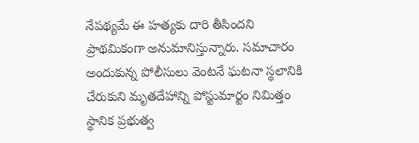నేపథ్యమే ఈ హత్యకు దారి తీసిందని ప్రాథమికంగా అనుమానిస్తున్నారు. సమాచారం అందుకున్న పోలీసులు వెంటనే ఘటనా స్థలానికి చేరుకుని మృతదేహాన్ని పోస్టుమార్టం నిమిత్తం స్థానిక ప్రభుత్వ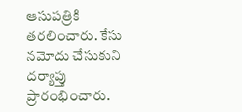ఆసుపత్రికి తరలించారు. కేసు నమోదు చేసుకుని దర్యాప్తు ప్రారంభించారు.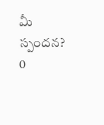మీ స్పందన? 0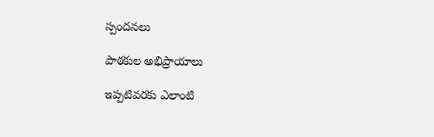స్పందనలు

పాఠకుల అభిప్రాయాలు

ఇప్పటివరకు ఎలాంటి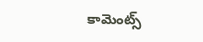కామెంట్స్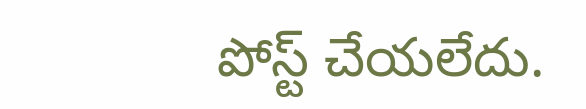పోస్ట్ చేయలేదు.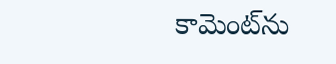కామెంట్‌ను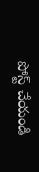పోస్ట్ చేయండి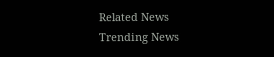Related News
Trending News